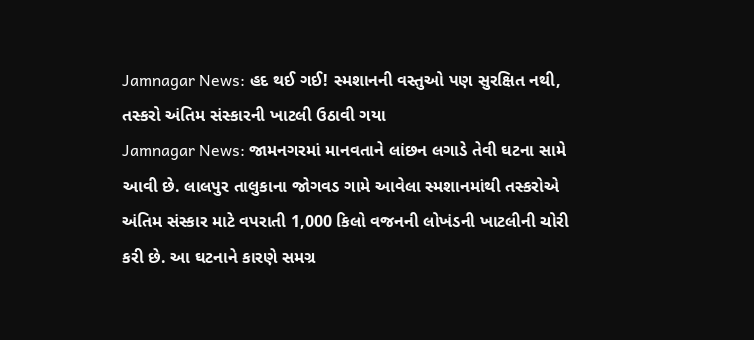Jamnagar News: હદ થઈ ગઈ! સ્મશાનની વસ્તુઓ પણ સુરક્ષિત નથી, તસ્કરો અંતિમ સંસ્કારની ખાટલી ઉઠાવી ગયા
Jamnagar News: જામનગરમાં માનવતાને લાંછન લગાડે તેવી ઘટના સામે આવી છે. લાલપુર તાલુકાના જોગવડ ગામે આવેલા સ્મશાનમાંથી તસ્કરોએ અંતિમ સંસ્કાર માટે વપરાતી 1,000 કિલો વજનની લોખંડની ખાટલીની ચોરી કરી છે. આ ઘટનાને કારણે સમગ્ર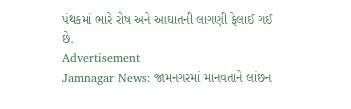પંથકમાં ભારે રોષ અને આઘાતની લાગણી ફેલાઈ ગઈ છે.
Advertisement
Jamnagar News: જામનગરમાં માનવતાને લાંછન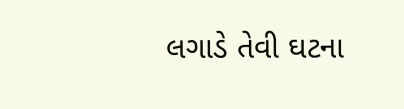લગાડે તેવી ઘટના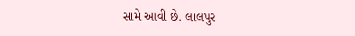સામે આવી છે. લાલપુર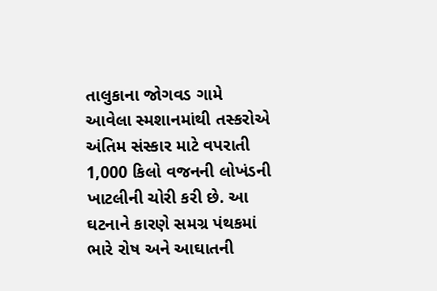તાલુકાના જોગવડ ગામે આવેલા સ્મશાનમાંથી તસ્કરોએ અંતિમ સંસ્કાર માટે વપરાતી 1,000 કિલો વજનની લોખંડની ખાટલીની ચોરી કરી છે. આ ઘટનાને કારણે સમગ્ર પંથકમાં ભારે રોષ અને આઘાતની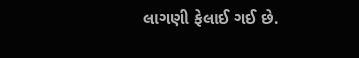લાગણી ફેલાઈ ગઈ છે.